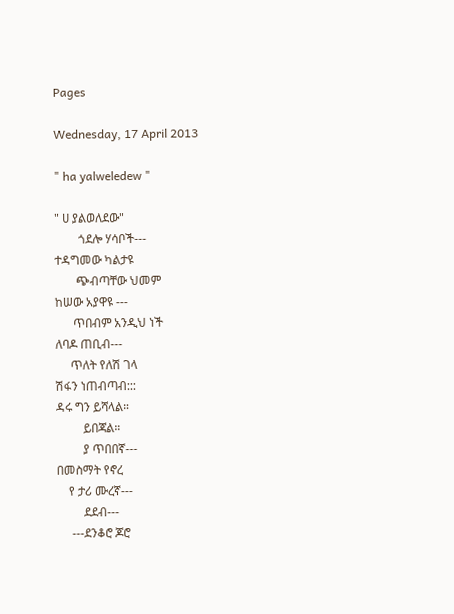Pages

Wednesday, 17 April 2013

" ha yalweledew "

" ሀ ያልወለደው"
        ጎደሎ ሃሳቦች---
ተዳግመው ካልታዩ
       ጭብጣቸው ህመም
ከሠው አያዋዩ ---
      ጥበብም አንዲህ ነች
ለባዶ ጠቢብ---
     ጥለት የለሽ ገላ
ሽፋን ነጠብጣብ:::
ዳሩ ግን ይሻላል።
         ይበጃል።
         ያ ጥበበኛ---
በመስማት የኖረ
    የ ታሪ ሙረኛ---
         ደደብ---
     ---ደንቆሮ ጆሮ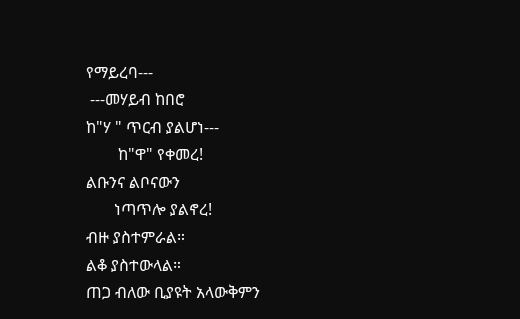የማይረባ---
 ---መሃይብ ከበሮ
ከ"ሃ " ጥርብ ያልሆነ---
        ከ"ዋ" የቀመረ!
ልቡንና ልቦናውን
       ነጣጥሎ ያልኖረ!
ብዙ ያስተምራል።
ልቆ ያስተውላል።
ጠጋ ብለው ቢያዩት አላውቅምን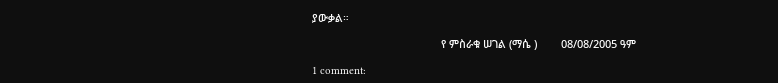ያውቃል።

                                           የ ምስራቁ ሠገል (ማሴ )        08/08/2005 ዓም

1 comment: